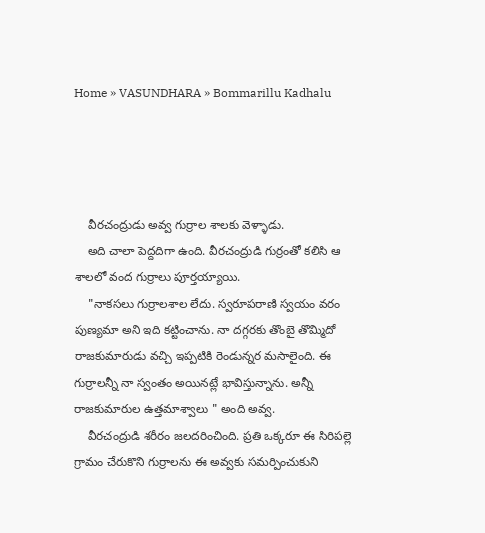Home » VASUNDHARA » Bommarillu Kadhalu




    వీరచంద్రుడు అవ్వ గుర్రాల శాలకు వెళ్ళాడు.
    అది చాలా పెద్దదిగా ఉంది. వీరచంద్రుడి గుర్రంతో కలిసి ఆ శాలలో వంద గుర్రాలు పూర్తయ్యాయి.
    "నాకసలు గుర్రాలశాల లేదు. స్వరూపరాణి స్వయం వరం పుణ్యమా అని ఇది కట్టించాను. నా దగ్గరకు తొంబై తొమ్మిదో రాజకుమారుడు వచ్చి ఇప్పటికి రెండున్నర మసాలైంది. ఈ గుర్రాలన్నీ నా స్వంతం అయినట్లే భావిస్తున్నాను. అన్నీ రాజకుమారుల ఉత్తమాశ్వాలు " అంది అవ్వ.
    వీరచంద్రుడి శరీరం జలదరించింది. ప్రతి ఒక్కరూ ఈ సిరిపల్లె గ్రామం చేరుకొని గుర్రాలను ఈ అవ్వకు సమర్పించుకుని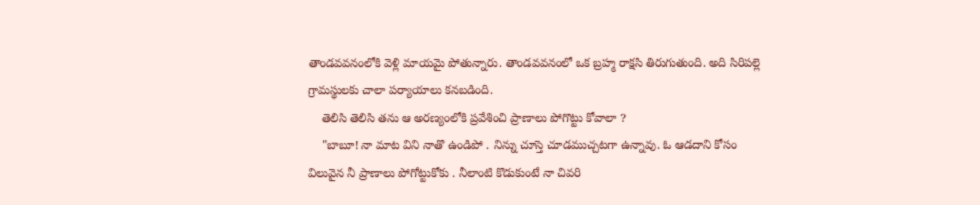తాండవవనంలోకి వెళ్లి మాయమై పోతున్నారు. తాండవవనంలో ఒక బ్రహ్మ రాక్షసి తిరుగుతుంది. అది సిరిపల్లె గ్రామస్థులకు చాలా పర్యాయాలు కనబడింది.
    తెలిసి తెలిసి తను ఆ అరణ్యంలోకి ప్రవేశించి ప్రాణాలు పోగొట్టు కోవాలా ?
    "బాబూ! నా మాట విని నాతొ ఉండిపో . నిన్ను చూస్తె చూడముచ్చటగా ఉన్నావు. ఓ ఆడదాని కోసం విలువైన నీ ప్రాణాలు పోగోట్టుకోకు . నీలాంటి కొడుకుంటే నా చివరి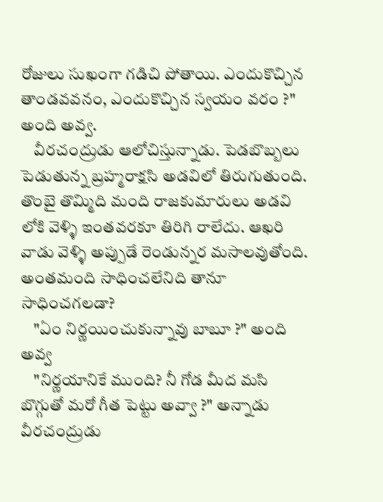రోజులు సుఖంగా గడిచి పోతాయి. ఎందుకొచ్చిన తాండవవనం, ఎందుకొచ్చిన స్వయం వరం ?" అంది అవ్వ.
    వీరచంద్రుడు ఆలోచిస్తున్నాడు. పెడబొబ్బలు పెడుతున్న బ్రహ్మరాక్షసి అడవిలో తిరుగుతుంది. తొంబై తొమ్మిది మంది రాజకుమారులు అడవి లోకి వెళ్ళి ఇంతవరకూ తిరిగి రాలేదు. ఆఖరి వాడు వెళ్ళి అప్పుడే రెండున్నర మసాలవుతోంది. అంతమంది సాధించలేనిది తానూ సాధించగలడా?
    "ఏం నిర్ణయించుకున్నావు బాబూ ?" అంది అవ్వ
    "నిర్ణయానికే ముంది? నీ గోడ మీద మసి బొగ్గుతో మరో గీత పెట్టు అవ్వా ?" అన్నాడు వీరచంద్రుడు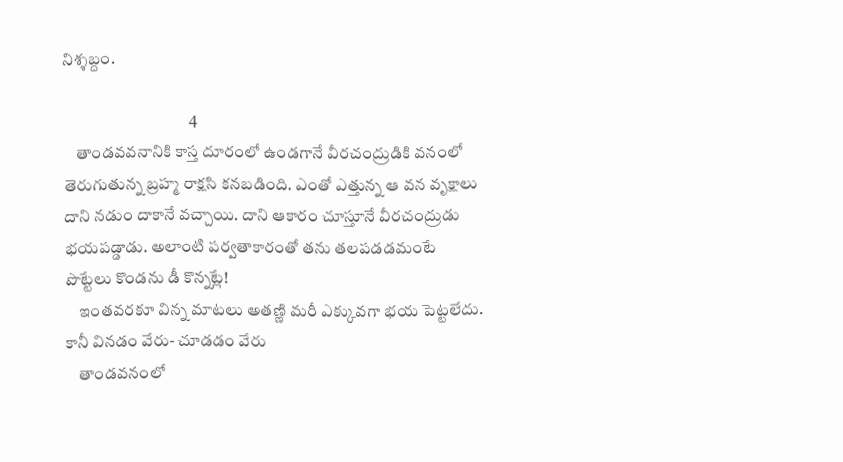నిశ్శబ్దం.

                                      4
    తాండవవనానికి కాస్త దూరంలో ఉండగానే వీరచంద్రుడికి వనంలో తెరుగుతున్న బ్రహ్మ రాక్షసి కనబడింది. ఎంతో ఎత్తున్న ఆ వన వృక్షాలు దాని నడుం దాకానే వచ్చాయి. దాని ఆకారం చూస్తూనే వీరచంద్రుడు భయపడ్డాడు. అలాంటి పర్వతాకారంతో తను తలపడడమంటే పొట్టేలు కొండను డీ కొన్నట్లే!
    ఇంతవరకూ విన్న మాటలు అతణ్ణి మరీ ఎక్కువగా భయ పెట్టలేదు. కానీ వినడం వేరు- చూడడం వేరు
    తాండవనంలో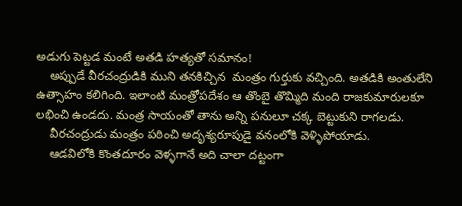అడుగు పెట్టడ మంటే అతడి హత్యతో సమానం!
    అప్పుడే వీరచంద్రుడికి ముని తనకిచ్చిన  మంత్రం గుర్తుకు వచ్చింది. అతడికి అంతులేని ఉత్సాహం కలిగింది. ఇలాంటి మంత్రోపదేశం ఆ తొంబై తొమ్మిది మంది రాజకుమారులకూ లభించి ఉండదు. మంత్ర సాయంతో తాను అన్ని పనులూ చక్క బెట్టుకుని రాగలడు.
    వీరచంద్రుడు మంత్రం పఠించి అదృశ్యరూపుడై వనంలోకి వెళ్ళిపోయాడు.
    ఆడవిలోకి కొంతదూరం వెళ్ళగానే అది చాలా దట్టంగా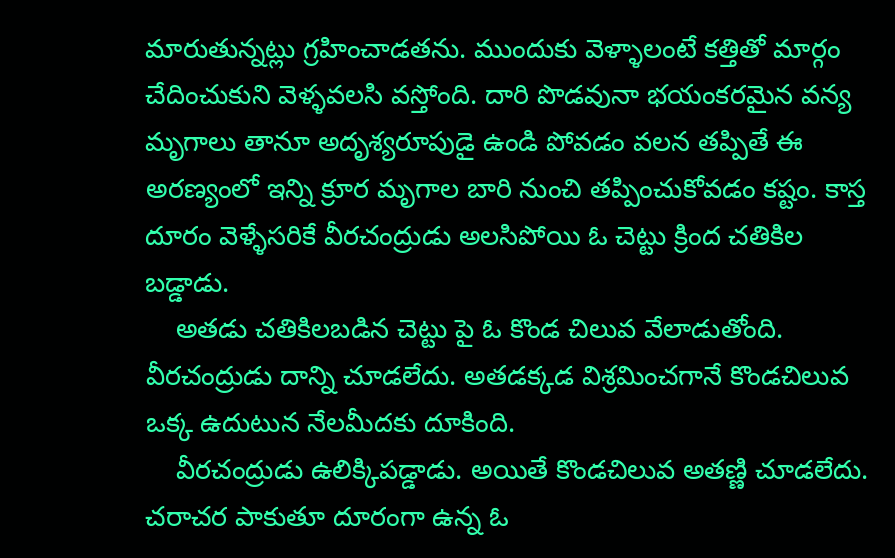మారుతున్నట్లు గ్రహించాడతను. ముందుకు వెళ్ళాలంటే కత్తితో మార్గం చేదించుకుని వెళ్ళవలసి వస్తోంది. దారి పొడవునా భయంకరమైన వన్య మృగాలు తానూ అదృశ్యరూపుడై ఉండి పోవడం వలన తప్పితే ఈ అరణ్యంలో ఇన్ని క్రూర మృగాల బారి నుంచి తప్పించుకోవడం కష్టం. కాస్త దూరం వెళ్ళేసరికే వీరచంద్రుడు అలసిపోయి ఓ చెట్టు క్రింద చతికిల బడ్డాడు.
    అతడు చతికిలబడిన చెట్టు పై ఓ కొండ చిలువ వేలాడుతోంది. వీరచంద్రుడు దాన్ని చూడలేదు. అతడక్కడ విశ్రమించగానే కొండచిలువ ఒక్క ఉదుటున నేలమీదకు దూకింది.
    వీరచంద్రుడు ఉలిక్కిపడ్డాడు. అయితే కొండచిలువ అతణ్ణి చూడలేదు. చరాచర పాకుతూ దూరంగా ఉన్న ఓ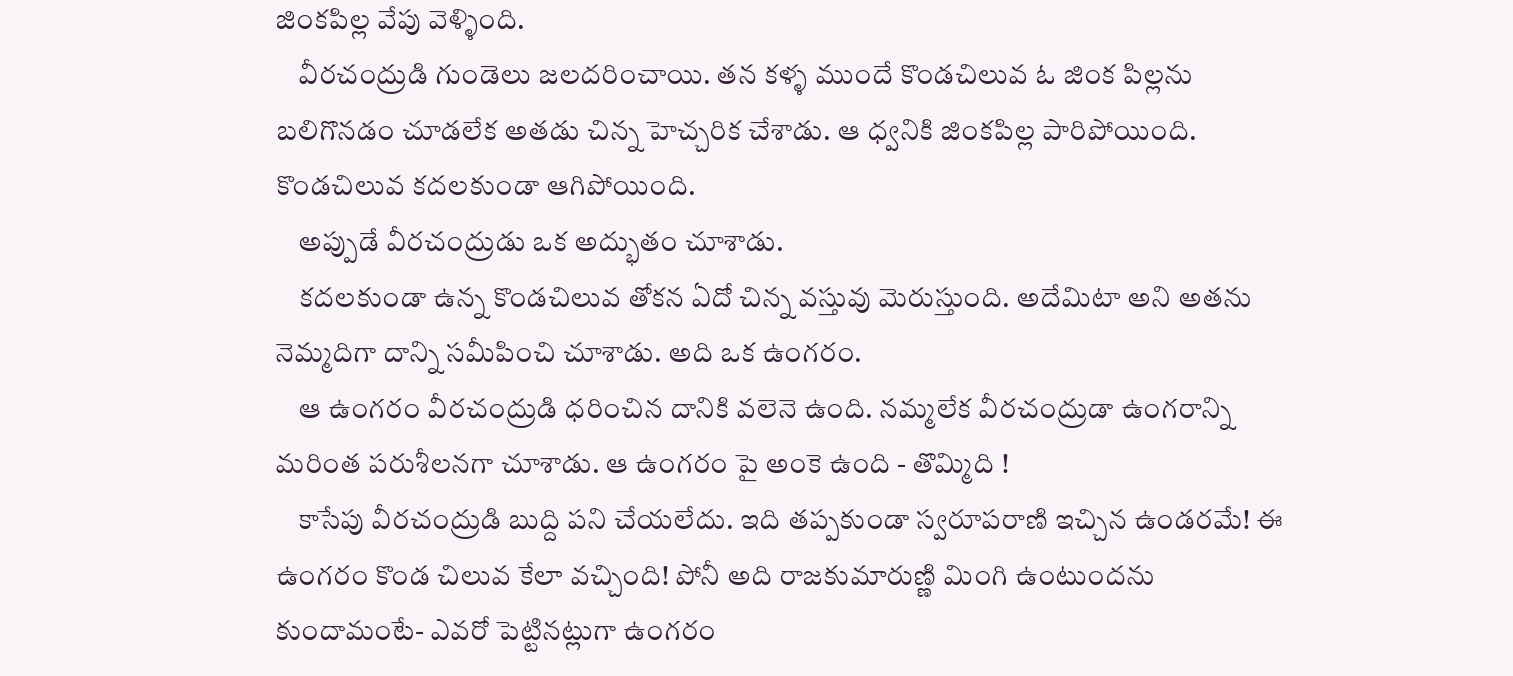జింకపిల్ల వేపు వెళ్ళింది.
    వీరచంద్రుడి గుండెలు జలదరించాయి. తన కళ్ళ ముందే కొండచిలువ ఓ జింక పిల్లను బలిగొనడం చూడలేక అతడు చిన్న హెచ్చరిక చేశాడు. ఆ ధ్వనికి జింకపిల్ల పారిపోయింది. కొండచిలువ కదలకుండా ఆగిపోయింది.
    అప్పుడే వీరచంద్రుడు ఒక అద్భుతం చూశాడు.
    కదలకుండా ఉన్న కొండచిలువ తోకన ఏదో చిన్న వస్తువు మెరుస్తుంది. అదేమిటా అని అతను నెమ్మదిగా దాన్ని సమీపించి చూశాడు. అది ఒక ఉంగరం.
    ఆ ఉంగరం వీరచంద్రుడి ధరించిన దానికి వలెనె ఉంది. నమ్మలేక వీరచంద్రుడా ఉంగరాన్ని మరింత పరుశీలనగా చూశాడు. ఆ ఉంగరం పై అంకె ఉంది - తొమ్మిది !
    కాసేపు వీరచంద్రుడి బుద్ది పని చేయలేదు. ఇది తప్పకుండా స్వరూపరాణి ఇచ్చిన ఉండరమే! ఈ ఉంగరం కొండ చిలువ కేలా వచ్చింది! పోనీ అది రాజకుమారుణ్ణి మింగి ఉంటుందను కుందామంటే- ఎవరో పెట్టినట్లుగా ఉంగరం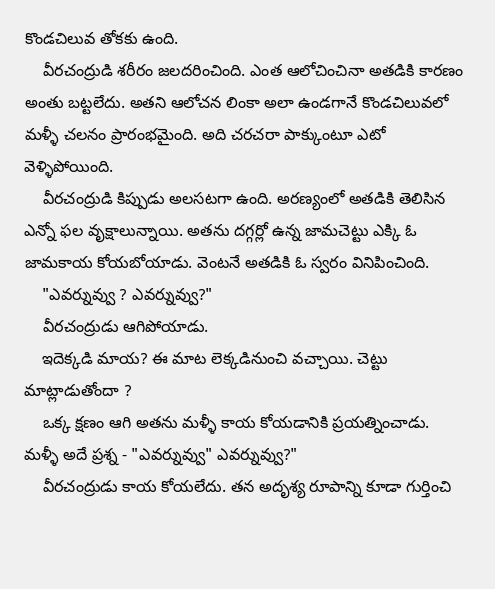కొండచిలువ తోకకు ఉంది.
    వీరచంద్రుడి శరీరం జలదరించింది. ఎంత ఆలోచించినా అతడికి కారణం అంతు బట్టలేదు. అతని ఆలోచన లింకా అలా ఉండగానే కొండచిలువలో మళ్ళీ చలనం ప్రారంభమైంది. అది చరచరా పాక్కుంటూ ఎటో వెళ్ళిపోయింది.
    వీరచంద్రుడి కిప్పుడు అలసటగా ఉంది. అరణ్యంలో అతడికి తెలిసిన ఎన్నో ఫల వృక్షాలున్నాయి. అతను దగ్గర్లో ఉన్న జామచెట్టు ఎక్కి ఓ జామకాయ కోయబోయాడు. వెంటనే అతడికి ఓ స్వరం వినిపించింది.
    "ఎవర్నువ్వు ? ఎవర్నువ్వు?"
    వీరచంద్రుడు ఆగిపోయాడు.
    ఇదెక్కడి మాయ? ఈ మాట లెక్కడినుంచి వచ్చాయి. చెట్టు మాట్లాడుతోందా ?
    ఒక్క క్షణం ఆగి అతను మళ్ళీ కాయ కోయడానికి ప్రయత్నించాడు. మళ్ళీ అదే ప్రశ్న - "ఎవర్నువ్వు" ఎవర్నువ్వు?"
    వీరచంద్రుడు కాయ కోయలేదు. తన అదృశ్య రూపాన్ని కూడా గుర్తించి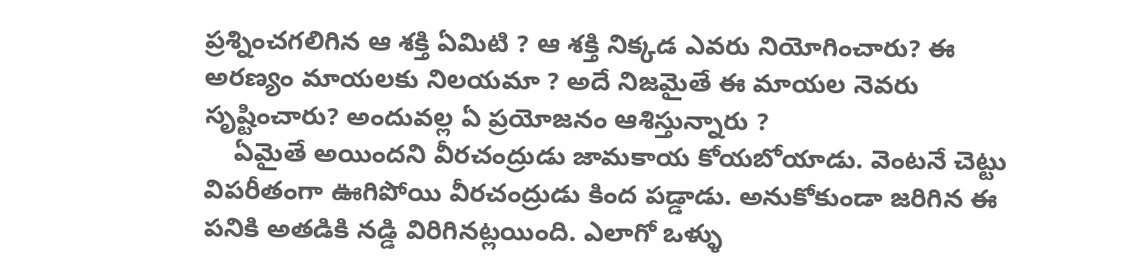ప్రశ్నించగలిగిన ఆ శక్తి ఏమిటి ? ఆ శక్తి నిక్కడ ఎవరు నియోగించారు? ఈ అరణ్యం మాయలకు నిలయమా ? అదే నిజమైతే ఈ మాయల నెవరు సృష్టించారు? అందువల్ల ఏ ప్రయోజనం ఆశిస్తున్నారు ?
    ఏమైతే అయిందని వీరచంద్రుడు జామకాయ కోయబోయాడు. వెంటనే చెట్టు విపరీతంగా ఊగిపోయి వీరచంద్రుడు కింద పడ్డాడు. అనుకోకుండా జరిగిన ఈ పనికి అతడికి నడ్డి విరిగినట్లయింది. ఎలాగో ఒళ్ళు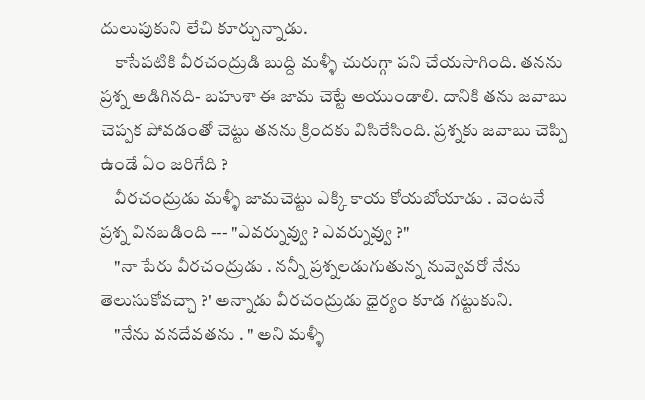దులుపుకుని లేచి కూర్చున్నాడు.
    కాసేపటికి వీరచంద్రుడి బుద్ది మళ్ళీ చురుగ్గా పని చేయసాగింది. తనను ప్రశ్న అడిగినది- బహుశా ఈ జామ చెట్టే అయుండాలి. దానికి తను జవాబు చెప్పక పోవడంతో చెట్టు తనను క్రిందకు విసిరేసింది. ప్రశ్నకు జవాబు చెప్పి ఉండే ఏం జరిగేది ?
    వీరచంద్రుడు మళ్ళీ జామచెట్టు ఎక్కి కాయ కోయబోయాడు . వెంటనే ప్రశ్న వినబడింది --- "ఎవర్నువ్వు ? ఎవర్నువ్వు ?"
    "నా పేరు వీరచంద్రుడు . నన్నీ ప్రశ్నలడుగుతున్న నువ్వెవరో నేను తెలుసుకోవచ్చా ?' అన్నాడు వీరచంద్రుడు ధైర్యం కూడ గట్టుకుని.
    "నేను వనదేవతను . " అని మళ్ళీ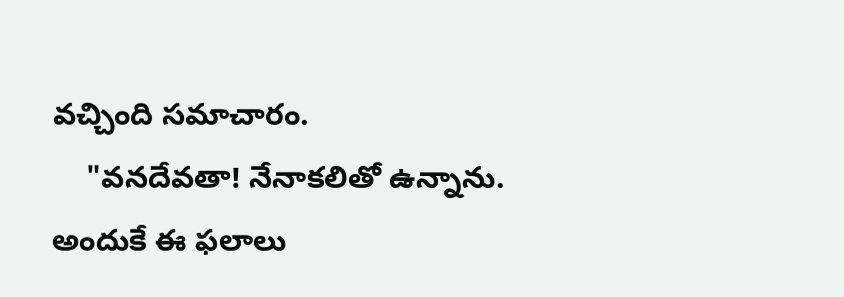వచ్చింది సమాచారం.
    "వనదేవతా! నేనాకలితో ఉన్నాను. అందుకే ఈ ఫలాలు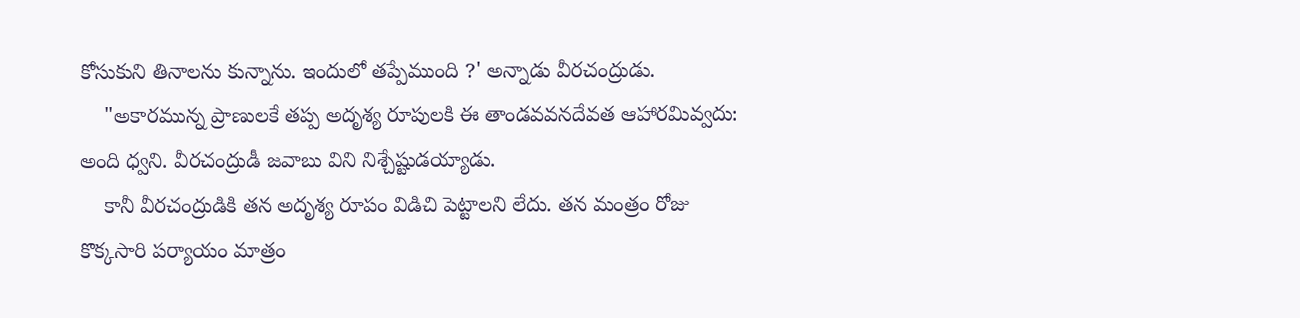కోసుకుని తినాలను కున్నాను. ఇందులో తప్పేముంది ?' అన్నాడు వీరచంద్రుడు.
    "అకారమున్న ప్రాణులకే తప్ప అదృశ్య రూపులకి ఈ తాండవవనదేవత ఆహారమివ్వదు: అంది ధ్వని. వీరచంద్రుడీ జవాబు విని నిశ్చేష్టుడయ్యాడు.
    కానీ వీరచంద్రుడికి తన అదృశ్య రూపం విడిచి పెట్టాలని లేదు. తన మంత్రం రోజు కొక్కసారి పర్యాయం మాత్రం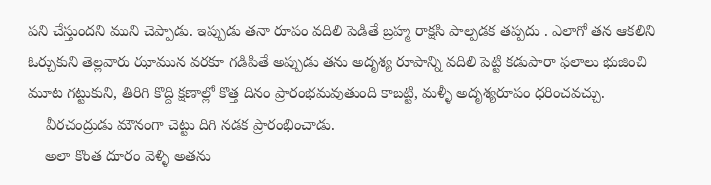పని చేస్తుందని ముని చెప్పాడు. ఇప్పుడు తనా రూపం వదిలి పెడితే బ్రహ్మ రాక్షసి పాల్పడక తప్పదు . ఎలాగో తన ఆకలిని ఓర్చుకుని తెల్లవారు ఝామున వరకూ గడిపితే అప్పుడు తను అదృశ్య రూపాన్ని వదిలి పెట్టి కడుపారా ఫలాలు భుజించి మూట గట్టుకుని, తిరిగి కొద్ది క్షణాల్లో కొత్త దినం ప్రారంభమవుతుంది కాబట్టి, మళ్ళీ అదృశ్యరూపం ధరించవచ్చు.
    వీరచంద్రుడు మౌనంగా చెట్టు దిగి నడక ప్రారంభించాడు.
    అలా కొంత దూరం వెళ్ళి అతను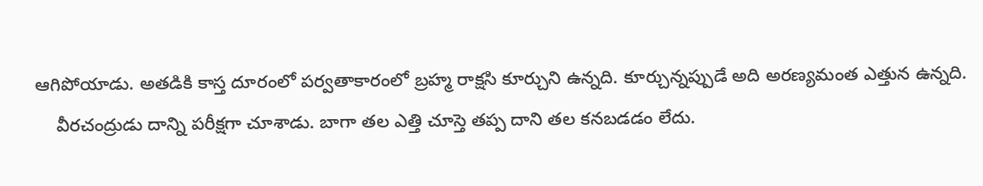ఆగిపోయాడు. అతడికి కాస్త దూరంలో పర్వతాకారంలో బ్రహ్మ రాక్షసి కూర్చుని ఉన్నది. కూర్చున్నప్పుడే అది అరణ్యమంత ఎత్తున ఉన్నది.
    వీరచంద్రుడు దాన్ని పరీక్షగా చూశాడు. బాగా తల ఎత్తి చూస్తె తప్ప దాని తల కనబడడం లేదు.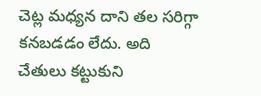చెట్ల మధ్యన దాని తల సరిగ్గా కనబడడం లేదు. అది చేతులు కట్టుకుని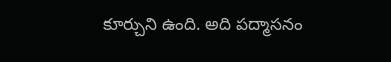కూర్చుని ఉంది. అది పద్మాసనం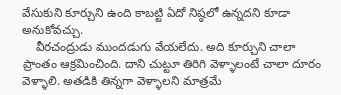వేసుకుని కూర్చుని ఉంది కాబట్టి ఏదో నిష్ఠలో ఉన్నదని కూడా అనుకోవచ్చు.
    వీరచంద్రుడు ముందడుగు వేయలేదు. అది కూర్చుని చాలా ప్రాంతం ఆక్రమించింది. దాని చుట్టూ తిరిగి వెళ్ళాలంటే చాలా దూరం వెళ్ళాలి. అతడికి తిన్నగా వెళ్ళాలని మాత్రమే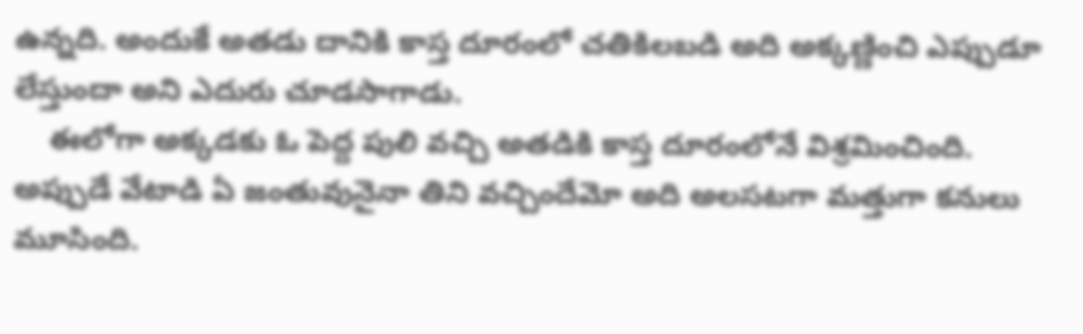ఉన్నది. అందుకే అతడు దానికి కాస్త దూరంలో చతికిలబడి అది అక్కణ్ణించి ఎప్పుడూ లేస్తుందా అని ఎదురు చూడసాగాడు.
    ఈలోగా అక్కడకు ఓ పెద్ద పులి వచ్చి అతడికి కాస్త దూరంలోనే విశ్రమించింది. అప్పుడే వేటాడి ఏ జంతువునైనా తిని వచ్చిందేమో అది అలసటగా మత్తుగా కనులు మూసింది.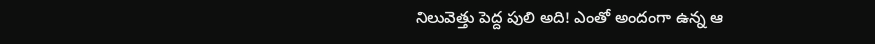నిలువెత్తు పెద్ద పులి అది! ఎంతో అందంగా ఉన్న ఆ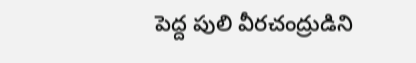పెద్ద పులి వీరచంద్రుడిని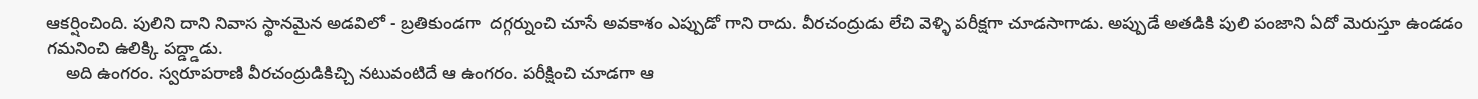ఆకర్షించింది. పులిని దాని నివాస స్థానమైన అడవిలో - బ్రతికుండగా  దగ్గర్నుంచి చూసే అవకాశం ఎప్పుడో గాని రాదు. వీరచంద్రుడు లేచి వెళ్ళి పరీక్షగా చూడసాగాడు. అప్పుడే అతడికి పులి పంజాని ఏదో మెరుస్తూ ఉండడం గమనించి ఉలిక్కి పద్డ్డాడు.
    అది ఉంగరం. స్వరూపరాణి వీరచంద్రుడికిచ్చి నటువంటిదే ఆ ఉంగరం. పరీక్షించి చూడగా ఆ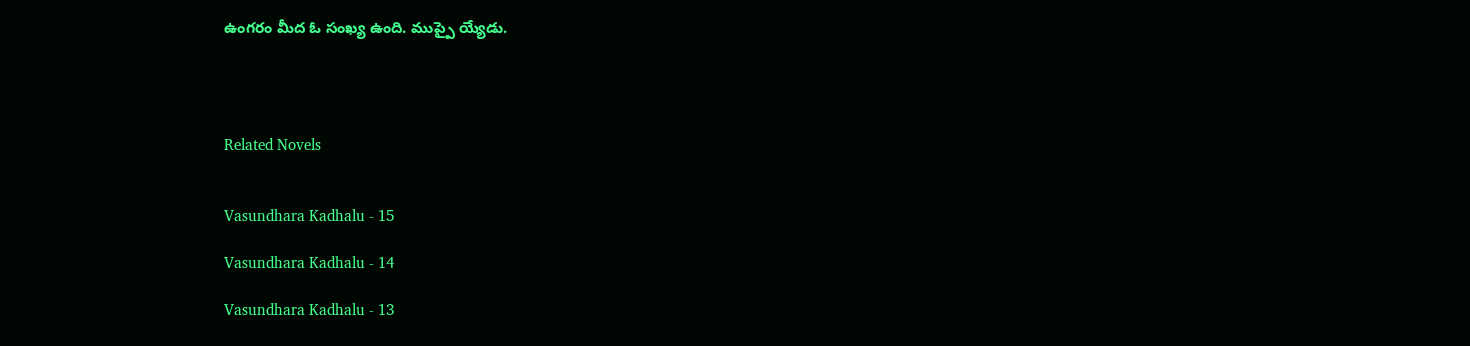ఉంగరం మీద ఓ సంఖ్య ఉంది. ముప్పై య్యేడు.




Related Novels


Vasundhara Kadhalu - 15

Vasundhara Kadhalu - 14

Vasundhara Kadhalu - 13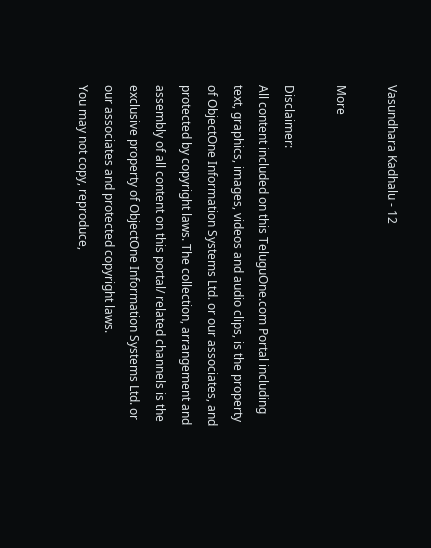Vasundhara Kadhalu - 12

More

Disclaimer:
All content included on this TeluguOne.com Portal including text, graphics, images, videos and audio clips, is the property of ObjectOne Information Systems Ltd. or our associates, and protected by copyright laws. The collection, arrangement and assembly of all content on this portal/ related channels is the exclusive property of ObjectOne Information Systems Ltd. or our associates and protected copyright laws.
You may not copy, reproduce,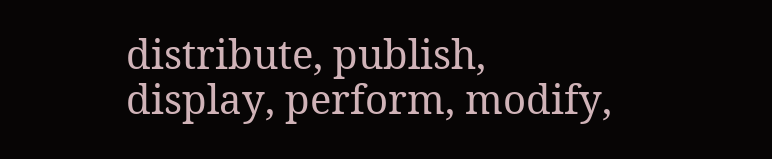distribute, publish, display, perform, modify,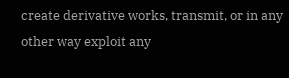create derivative works, transmit, or in any other way exploit any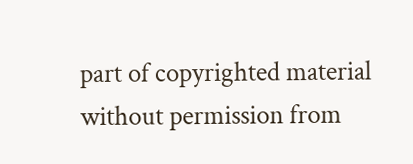part of copyrighted material without permission from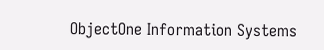ObjectOne Information Systems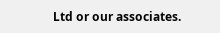Ltd or our associates.